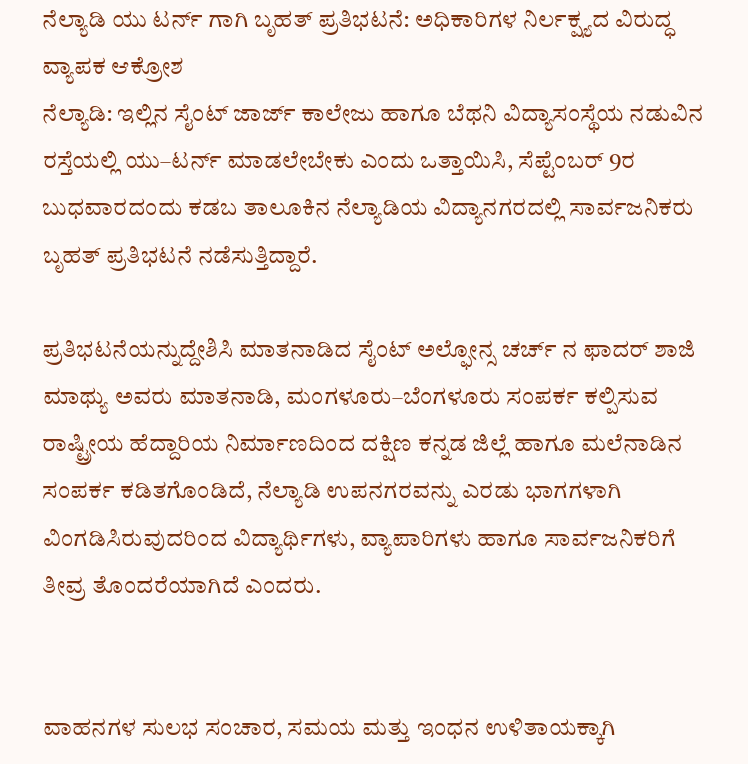ನೆಲ್ಯಾಡಿ ಯು ಟರ್ನ್ ಗಾಗಿ ಬೃಹತ್ ಪ್ರತಿಭಟನೆ: ಅಧಿಕಾರಿಗಳ ನಿರ್ಲಕ್ಷ್ಯದ ವಿರುದ್ಧ ವ್ಯಾಪಕ ಆಕ್ರೋಶ
ನೆಲ್ಯಾಡಿ: ಇಲ್ಲಿನ ಸೈಂಟ್ ಜಾರ್ಜ್ ಕಾಲೇಜು ಹಾಗೂ ಬೆಥನಿ ವಿದ್ಯಾಸಂಸ್ಥೆಯ ನಡುವಿನ ರಸ್ತೆಯಲ್ಲಿ ಯು–ಟರ್ನ್ ಮಾಡಲೇಬೇಕು ಎಂದು ಒತ್ತಾಯಿಸಿ, ಸೆಪ್ಟೆಂಬರ್ 9ರ ಬುಧವಾರದಂದು ಕಡಬ ತಾಲೂಕಿನ ನೆಲ್ಯಾಡಿಯ ವಿದ್ಯಾನಗರದಲ್ಲಿ ಸಾರ್ವಜನಿಕರು ಬೃಹತ್ ಪ್ರತಿಭಟನೆ ನಡೆಸುತ್ತಿದ್ದಾರೆ.

ಪ್ರತಿಭಟನೆಯನ್ನುದ್ದೇಶಿಸಿ ಮಾತನಾಡಿದ ಸೈಂಟ್ ಅಲ್ಫೋನ್ಸ ಚರ್ಚ್ ನ ಫಾದರ್ ಶಾಜಿ ಮಾಥ್ಯು ಅವರು ಮಾತನಾಡಿ, ಮಂಗಳೂರು–ಬೆಂಗಳೂರು ಸಂಪರ್ಕ ಕಲ್ಪಿಸುವ ರಾಷ್ಟ್ರೀಯ ಹೆದ್ದಾರಿಯ ನಿರ್ಮಾಣದಿಂದ ದಕ್ಷಿಣ ಕನ್ನಡ ಜಿಲ್ಲೆ ಹಾಗೂ ಮಲೆನಾಡಿನ ಸಂಪರ್ಕ ಕಡಿತಗೊಂಡಿದೆ, ನೆಲ್ಯಾಡಿ ಉಪನಗರವನ್ನು ಎರಡು ಭಾಗಗಳಾಗಿ ವಿಂಗಡಿಸಿರುವುದರಿಂದ ವಿದ್ಯಾರ್ಥಿಗಳು, ವ್ಯಾಪಾರಿಗಳು ಹಾಗೂ ಸಾರ್ವಜನಿಕರಿಗೆ ತೀವ್ರ ತೊಂದರೆಯಾಗಿದೆ ಎಂದರು.


ವಾಹನಗಳ ಸುಲಭ ಸಂಚಾರ, ಸಮಯ ಮತ್ತು ಇಂಧನ ಉಳಿತಾಯಕ್ಕಾಗಿ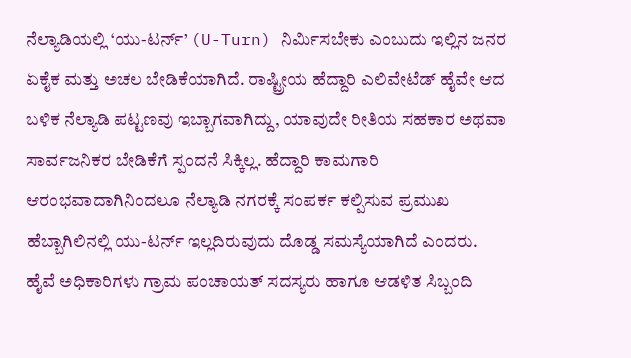ನೆಲ್ಯಾಡಿಯಲ್ಲಿ ‘ಯು-ಟರ್ನ್’ (U-Turn) ನಿರ್ಮಿಸಬೇಕು ಎಂಬುದು ಇಲ್ಲಿನ ಜನರ ಏಕೈಕ ಮತ್ತು ಅಚಲ ಬೇಡಿಕೆಯಾಗಿದೆ. ರಾಷ್ಟ್ರೀಯ ಹೆದ್ದಾರಿ ಎಲಿವೇಟೆಡ್ ಹೈವೇ ಆದ ಬಳಿಕ ನೆಲ್ಯಾಡಿ ಪಟ್ಟಣವು ಇಬ್ಬಾಗವಾಗಿದ್ದು, ಯಾವುದೇ ರೀತಿಯ ಸಹಕಾರ ಅಥವಾ ಸಾರ್ವಜನಿಕರ ಬೇಡಿಕೆಗೆ ಸ್ಪಂದನೆ ಸಿಕ್ಕಿಲ್ಲ. ಹೆದ್ದಾರಿ ಕಾಮಗಾರಿ ಆರಂಭವಾದಾಗಿನಿಂದಲೂ ನೆಲ್ಯಾಡಿ ನಗರಕ್ಕೆ ಸಂಪರ್ಕ ಕಲ್ಪಿಸುವ ಪ್ರಮುಖ ಹೆಬ್ಬಾಗಿಲಿನಲ್ಲಿ ಯು-ಟರ್ನ್ ಇಲ್ಲದಿರುವುದು ದೊಡ್ಡ ಸಮಸ್ಯೆಯಾಗಿದೆ ಎಂದರು.
ಹೈವೆ ಅಧಿಕಾರಿಗಳು ಗ್ರಾಮ ಪಂಚಾಯತ್ ಸದಸ್ಯರು ಹಾಗೂ ಆಡಳಿತ ಸಿಬ್ಬಂದಿ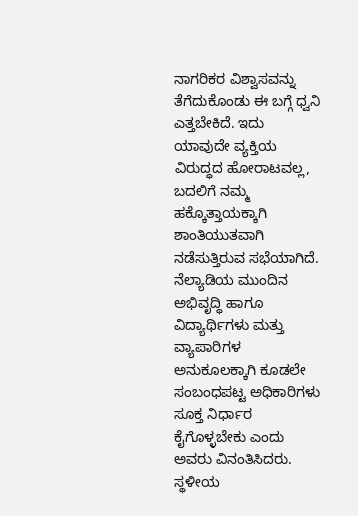ನಾಗರಿಕರ ವಿಶ್ವಾಸವನ್ನು ತೆಗೆದುಕೊಂಡು ಈ ಬಗ್ಗೆ ಧ್ವನಿ ಎತ್ತಬೇಕಿದೆ. ಇದು ಯಾವುದೇ ವ್ಯಕ್ತಿಯ ವಿರುದ್ಧದ ಹೋರಾಟವಲ್ಲ, ಬದಲಿಗೆ ನಮ್ಮ ಹಕ್ಕೊತ್ತಾಯಕ್ಕಾಗಿ ಶಾಂತಿಯುತವಾಗಿ ನಡೆಸುತ್ತಿರುವ ಸಭೆಯಾಗಿದೆ. ನೆಲ್ಯಾಡಿಯ ಮುಂದಿನ ಅಭಿವೃದ್ಧಿ ಹಾಗೂ ವಿದ್ಯಾರ್ಥಿಗಳು ಮತ್ತು ವ್ಯಾಪಾರಿಗಳ ಅನುಕೂಲಕ್ಕಾಗಿ ಕೂಡಲೇ ಸಂಬಂಧಪಟ್ಟ ಅಧಿಕಾರಿಗಳು ಸೂಕ್ತ ನಿರ್ಧಾರ ಕೈಗೊಳ್ಳಬೇಕು ಎಂದು ಅವರು ವಿನಂತಿಸಿದರು.
ಸ್ಥಳೀಯ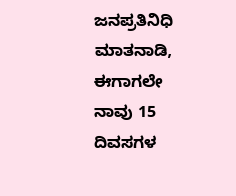ಜನಪ್ರತಿನಿಧಿ ಮಾತನಾಡಿ, ಈಗಾಗಲೇ ನಾವು 15 ದಿವಸಗಳ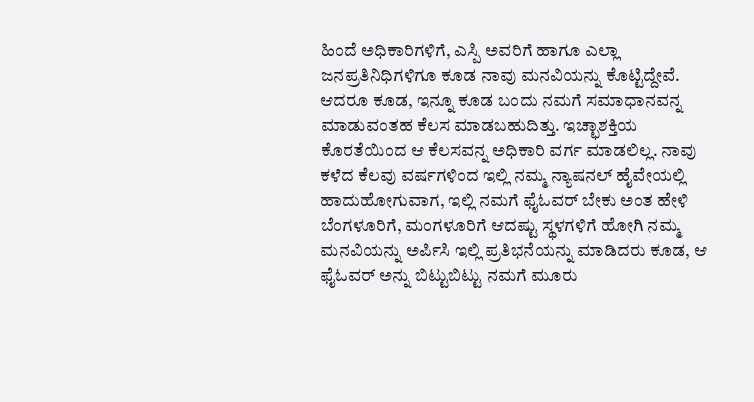ಹಿಂದೆ ಅಧಿಕಾರಿಗಳಿಗೆ, ಎಸ್ಪಿ ಅವರಿಗೆ ಹಾಗೂ ಎಲ್ಲಾ ಜನಪ್ರತಿನಿಧಿಗಳಿಗೂ ಕೂಡ ನಾವು ಮನವಿಯನ್ನು ಕೊಟ್ಟಿದ್ದೇವೆ. ಆದರೂ ಕೂಡ, ಇನ್ನೂ ಕೂಡ ಬಂದು ನಮಗೆ ಸಮಾಧಾನವನ್ನ ಮಾಡುವಂತಹ ಕೆಲಸ ಮಾಡಬಹುದಿತ್ತು. ಇಚ್ಛಾಶಕ್ತಿಯ ಕೊರತೆಯಿಂದ ಆ ಕೆಲಸವನ್ನ ಅಧಿಕಾರಿ ವರ್ಗ ಮಾಡಲಿಲ್ಲ. ನಾವು ಕಳೆದ ಕೆಲವು ವರ್ಷಗಳಿಂದ ಇಲ್ಲಿ ನಮ್ಮ ನ್ಯಾಷನಲ್ ಹೈವೇಯಲ್ಲಿ ಹಾದುಹೋಗುವಾಗ, ಇಲ್ಲಿ ನಮಗೆ ಫೈಓವರ್ ಬೇಕು ಅಂತ ಹೇಳಿ ಬೆಂಗಳೂರಿಗೆ, ಮಂಗಳೂರಿಗೆ ಆದಷ್ಟು ಸ್ಥಳಗಳಿಗೆ ಹೋಗಿ ನಮ್ಮ ಮನವಿಯನ್ನು ಅರ್ಪಿಸಿ ಇಲ್ಲಿ ಪ್ರತಿಭನೆಯನ್ನು ಮಾಡಿದರು ಕೂಡ, ಆ ಫೈಓವರ್ ಅನ್ನು ಬಿಟ್ಟುಬಿಟ್ಟು ನಮಗೆ ಮೂರು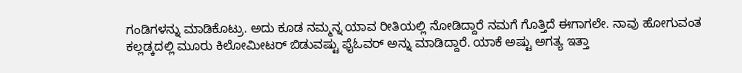ಗಂಡಿಗಳನ್ನು ಮಾಡಿಕೊಟ್ರು. ಅದು ಕೂಡ ನಮ್ಮನ್ನ ಯಾವ ರೀತಿಯಲ್ಲಿ ನೋಡಿದ್ದಾರೆ ನಮಗೆ ಗೊತ್ತಿದೆ ಈಗಾಗಲೇ. ನಾವು ಹೋಗುವಂತ ಕಲ್ಲಡ್ಕದಲ್ಲಿ ಮೂರು ಕಿಲೋಮೀಟರ್ ಬಿಡುವಷ್ಟು ಫೈಓವರ್ ಅನ್ನು ಮಾಡಿದ್ದಾರೆ. ಯಾಕೆ ಅಷ್ಟು ಅಗತ್ಯ ಇತ್ತಾ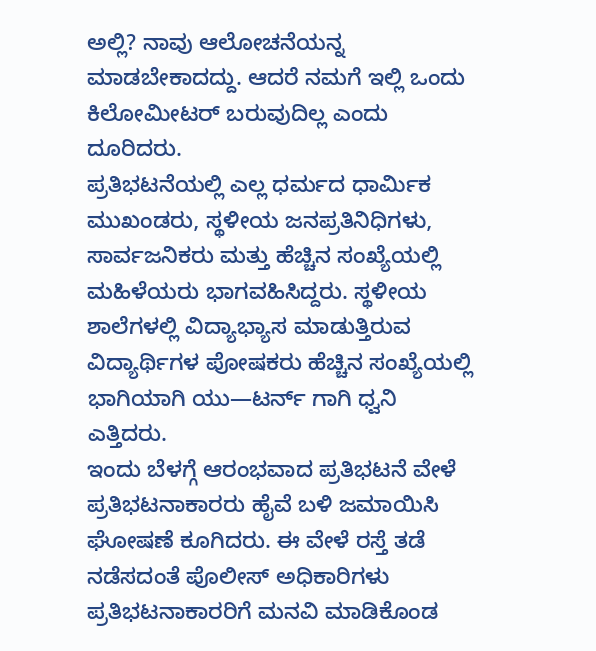ಅಲ್ಲಿ? ನಾವು ಆಲೋಚನೆಯನ್ನ ಮಾಡಬೇಕಾದದ್ದು. ಆದರೆ ನಮಗೆ ಇಲ್ಲಿ ಒಂದು ಕಿಲೋಮೀಟರ್ ಬರುವುದಿಲ್ಲ ಎಂದು ದೂರಿದರು.
ಪ್ರತಿಭಟನೆಯಲ್ಲಿ ಎಲ್ಲ ಧರ್ಮದ ಧಾರ್ಮಿಕ ಮುಖಂಡರು, ಸ್ಥಳೀಯ ಜನಪ್ರತಿನಿಧಿಗಳು, ಸಾರ್ವಜನಿಕರು ಮತ್ತು ಹೆಚ್ಚಿನ ಸಂಖ್ಯೆಯಲ್ಲಿ ಮಹಿಳೆಯರು ಭಾಗವಹಿಸಿದ್ದರು. ಸ್ಥಳೀಯ ಶಾಲೆಗಳಲ್ಲಿ ವಿದ್ಯಾಭ್ಯಾಸ ಮಾಡುತ್ತಿರುವ ವಿದ್ಯಾರ್ಥಿಗಳ ಪೋಷಕರು ಹೆಚ್ಚಿನ ಸಂಖ್ಯೆಯಲ್ಲಿ ಭಾಗಿಯಾಗಿ ಯು—ಟರ್ನ್ ಗಾಗಿ ಧ್ವನಿ ಎತ್ತಿದರು.
ಇಂದು ಬೆಳಗ್ಗೆ ಆರಂಭವಾದ ಪ್ರತಿಭಟನೆ ವೇಳೆ ಪ್ರತಿಭಟನಾಕಾರರು ಹೈವೆ ಬಳಿ ಜಮಾಯಿಸಿ ಘೋಷಣೆ ಕೂಗಿದರು. ಈ ವೇಳೆ ರಸ್ತೆ ತಡೆ ನಡೆಸದಂತೆ ಪೊಲೀಸ್ ಅಧಿಕಾರಿಗಳು ಪ್ರತಿಭಟನಾಕಾರರಿಗೆ ಮನವಿ ಮಾಡಿಕೊಂಡ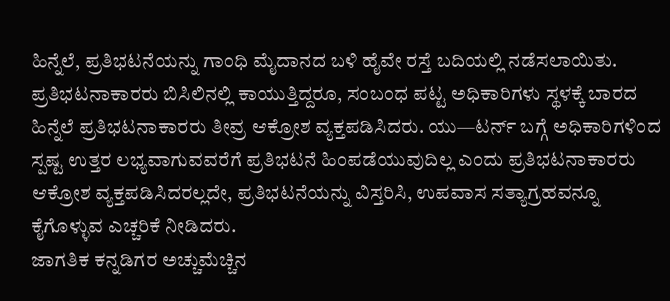ಹಿನ್ನೆಲೆ, ಪ್ರತಿಭಟನೆಯನ್ನು ಗಾಂಧಿ ಮೈದಾನದ ಬಳಿ ಹೈವೇ ರಸ್ತೆ ಬದಿಯಲ್ಲಿ ನಡೆಸಲಾಯಿತು. ಪ್ರತಿಭಟನಾಕಾರರು ಬಿಸಿಲಿನಲ್ಲಿ ಕಾಯುತ್ತಿದ್ದರೂ, ಸಂಬಂಧ ಪಟ್ಟ ಅಧಿಕಾರಿಗಳು ಸ್ಥಳಕ್ಕೆ ಬಾರದ ಹಿನ್ನೆಲೆ ಪ್ರತಿಭಟನಾಕಾರರು ತೀವ್ರ ಆಕ್ರೋಶ ವ್ಯಕ್ತಪಡಿಸಿದರು. ಯು—ಟರ್ನ್ ಬಗ್ಗೆ ಅಧಿಕಾರಿಗಳಿಂದ ಸ್ಪಷ್ಟ ಉತ್ತರ ಲಭ್ಯವಾಗುವವರೆಗೆ ಪ್ರತಿಭಟನೆ ಹಿಂಪಡೆಯುವುದಿಲ್ಲ ಎಂದು ಪ್ರತಿಭಟನಾಕಾರರು ಆಕ್ರೋಶ ವ್ಯಕ್ತಪಡಿಸಿದರಲ್ಲದೇ, ಪ್ರತಿಭಟನೆಯನ್ನು ವಿಸ್ತರಿಸಿ, ಉಪವಾಸ ಸತ್ಯಾಗ್ರಹವನ್ನೂ ಕೈಗೊಳ್ಳುವ ಎಚ್ಚರಿಕೆ ನೀಡಿದರು.
ಜಾಗತಿಕ ಕನ್ನಡಿಗರ ಅಚ್ಚುಮೆಚ್ಚಿನ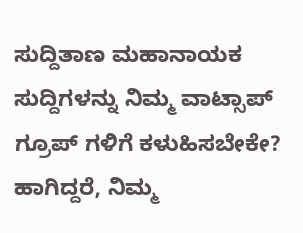ಸುದ್ದಿತಾಣ ಮಹಾನಾಯಕ ಸುದ್ದಿಗಳನ್ನು ನಿಮ್ಮ ವಾಟ್ಸಾಪ್ ಗ್ರೂಪ್ ಗಳಿಗೆ ಕಳುಹಿಸಬೇಕೇ? ಹಾಗಿದ್ದರೆ, ನಿಮ್ಮ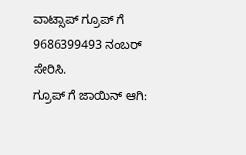ವಾಟ್ಸಾಪ್ ಗ್ರೂಪ್ ಗೆ 9686399493 ನಂಬರ್ ಸೇರಿಸಿ.
ಗ್ರೂಪ್ ಗೆ ಜಾಯಿನ್ ಆಗಿ: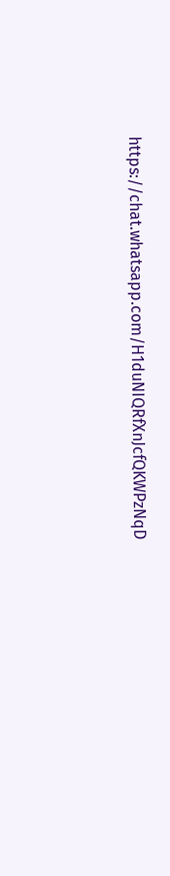https://chat.whatsapp.com/H1duNIQRfXnJcfQKWPzNqD